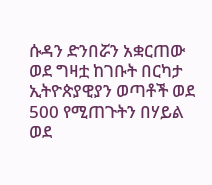ሱዳን ድንበሯን አቋርጠው ወደ ግዛቷ ከገቡት በርካታ ኢትዮጵያዊያን ወጣቶች ወደ 500 የሚጠጉትን በሃይል ወደ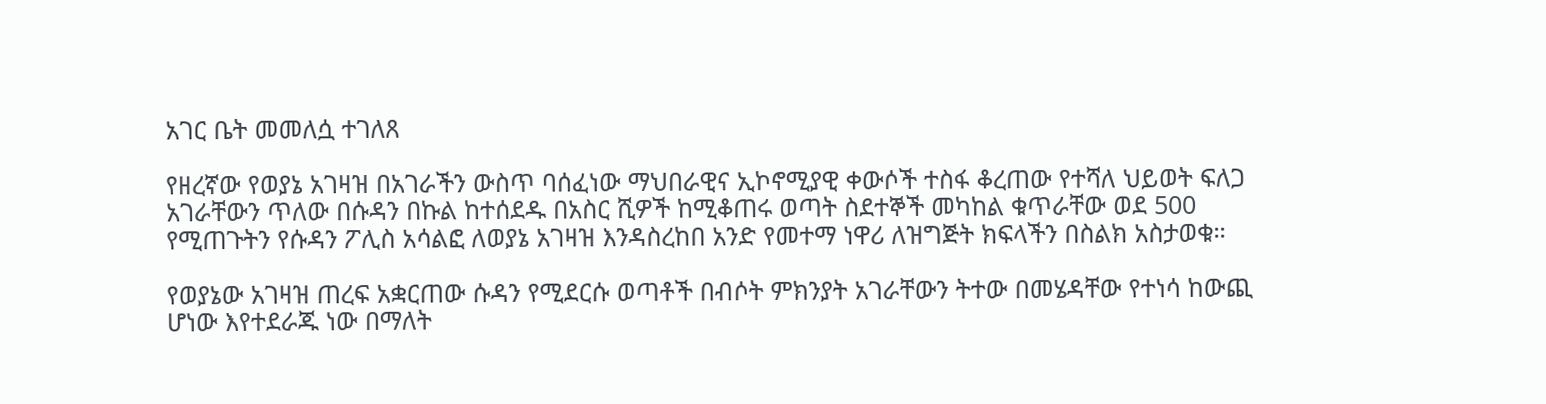አገር ቤት መመለሷ ተገለጸ

የዘረኛው የወያኔ አገዛዝ በአገራችን ውስጥ ባሰፈነው ማህበራዊና ኢኮኖሚያዊ ቀውሶች ተስፋ ቆረጠው የተሻለ ህይወት ፍለጋ አገራቸውን ጥለው በሱዳን በኩል ከተሰደዱ በአስር ሺዎች ከሚቆጠሩ ወጣት ስደተኞች መካከል ቁጥራቸው ወደ 500 የሚጠጉትን የሱዳን ፖሊስ አሳልፎ ለወያኔ አገዛዝ እንዳስረከበ አንድ የመተማ ነዋሪ ለዝግጅት ክፍላችን በስልክ አስታወቁ።

የወያኔው አገዛዝ ጠረፍ አቋርጠው ሱዳን የሚደርሱ ወጣቶች በብሶት ምክንያት አገራቸውን ትተው በመሄዳቸው የተነሳ ከውጪ ሆነው እየተደራጁ ነው በማለት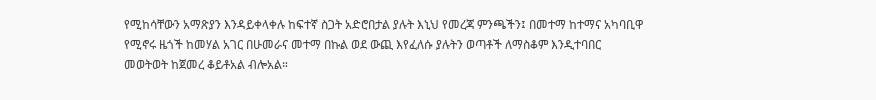የሚከሳቸውን አማጽያን እንዳይቀላቀሉ ከፍተኛ ስጋት አድሮበታል ያሉት እኒህ የመረጃ ምንጫችን፤ በመተማ ከተማና አካባቢዋ የሚኖሩ ዜጎች ከመሃል አገር በሁመራና መተማ በኩል ወደ ውጪ እየፈለሱ ያሉትን ወጣቶች ለማስቆም እንዲተባበር መወትወት ከጀመረ ቆይቶአል ብሎአል።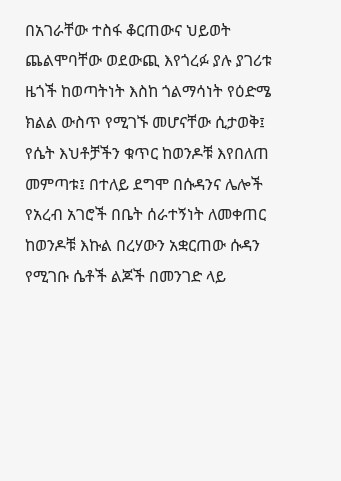በአገራቸው ተስፋ ቆርጠውና ህይወት ጨልሞባቸው ወደውጪ እየጎረፉ ያሉ ያገሪቱ ዜጎች ከወጣትነት እስከ ጎልማሳነት የዕድሜ ክልል ውስጥ የሚገኙ መሆናቸው ሲታወቅ፤ የሴት እህቶቻችን ቁጥር ከወንዶቹ እየበለጠ መምጣቱ፤ በተለይ ደግሞ በሱዳንና ሌሎች የአረብ አገሮች በቤት ሰራተኝነት ለመቀጠር ከወንዶቹ እኩል በረሃውን አቋርጠው ሱዳን የሚገቡ ሴቶች ልጆች በመንገድ ላይ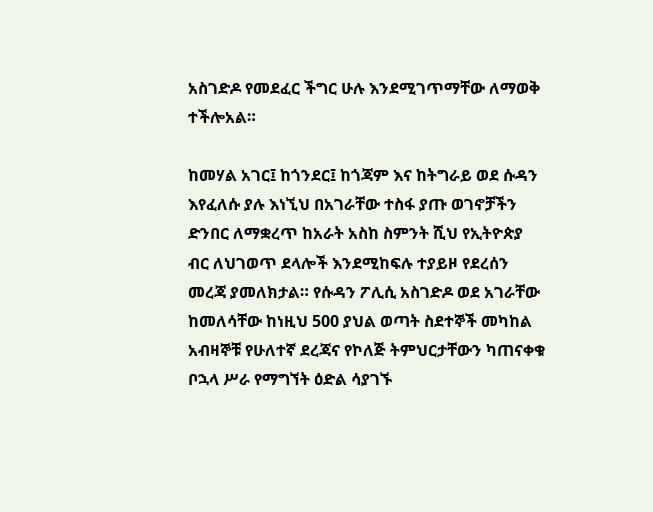አስገድዶ የመደፈር ችግር ሁሉ እንደሚገጥማቸው ለማወቅ ተችሎአል።

ከመሃል አገር፤ ከጎንደር፤ ከጎጃም እና ከትግራይ ወደ ሱዳን እየፈለሱ ያሉ እነኚህ በአገራቸው ተስፋ ያጡ ወገኖቻችን ድንበር ለማቋረጥ ከአራት አስከ ስምንት ሺህ የኢትዮጵያ ብር ለህገወጥ ደላሎች እንደሚከፍሉ ተያይዞ የደረሰን መረጃ ያመለክታል። የሱዳን ፖሊሲ አስገድዶ ወደ አገራቸው ከመለሳቸው ከነዚህ 500 ያህል ወጣት ስደተኞች መካከል አብዛኞቹ የሁለተኛ ደረጃና የኮለጅ ትምህርታቸውን ካጠናቀቁ ቦኋላ ሥራ የማግኘት ዕድል ሳያገኙ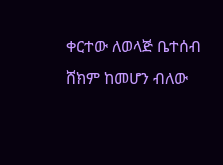ቀርተው ለወላጅ ቤተሰብ ሸክም ከመሆን ብለው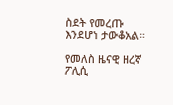ስደት የመረጡ እንደሆነ ታውቆአል።

የመለስ ዜናዊ ዘረኛ ፖሊሲ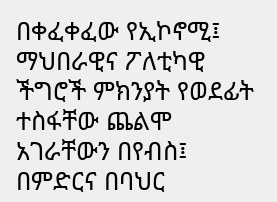በቀፈቀፈው የኢኮኖሚ፤ ማህበራዊና ፖለቲካዊ ችግሮች ምክንያት የወደፊት ተስፋቸው ጨልሞ አገራቸውን በየብስ፤ በምድርና በባህር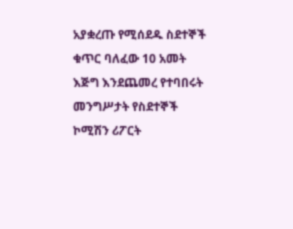አያቋረጡ የሚሰደዱ ስደተኞች ቁጥር ባለፈው 10 አመት እጅግ እንደጨመረ የተባበሩት መንግሥታት የስደተኞች ኮሚሽን ሪፖርት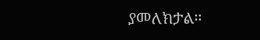ያመለክታል።